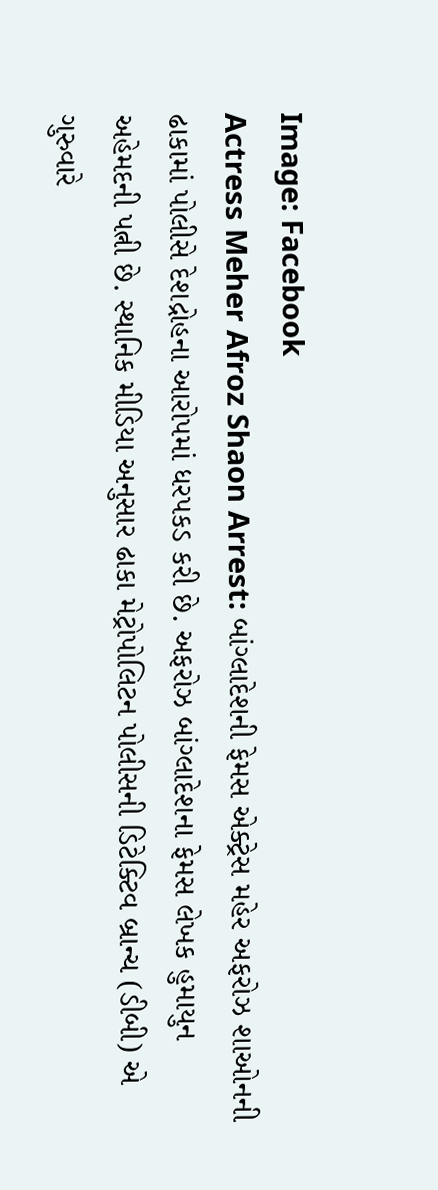Image: Facebook
Actress Meher Afroz Shaon Arrest: બાંગ્લાદેશની ફેમસ એક્ટ્રેસ મહેર અફરોઝ શાઓનની ઢાકામાં પોલીસે દેશદ્રોહના આરોપમાં ધરપકડ કરી છે. અફરોઝ બાંગ્લાદેશના ફેમસ લેખક હુમાયુન અહેમદની પત્ની છે. સ્થાનિક મીડિયા અનુસાર ઢાકા મેટ્રોપોલિટન પોલીસની ડિટેક્ટિવ બ્રાન્ચ (ડીબી) એ ગુરુવારે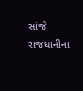સાંજે રાજધાનીના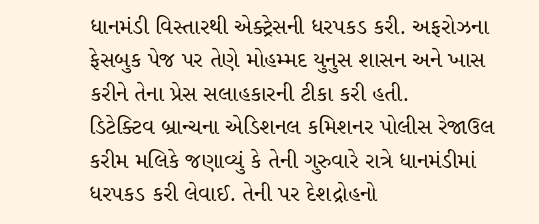ધાનમંડી વિસ્તારથી એક્ટ્રેસની ધરપકડ કરી. અફરોઝના ફેસબુક પેજ પર તેણે મોહમ્મદ યુનુસ શાસન અને ખાસ કરીને તેના પ્રેસ સલાહકારની ટીકા કરી હતી.
ડિટેક્ટિવ બ્રાન્ચના એડિશનલ કમિશનર પોલીસ રેજાઉલ કરીમ મલિકે જણાવ્યું કે તેની ગુરુવારે રાત્રે ધાનમંડીમાં ધરપકડ કરી લેવાઈ. તેની પર દેશદ્રોહનો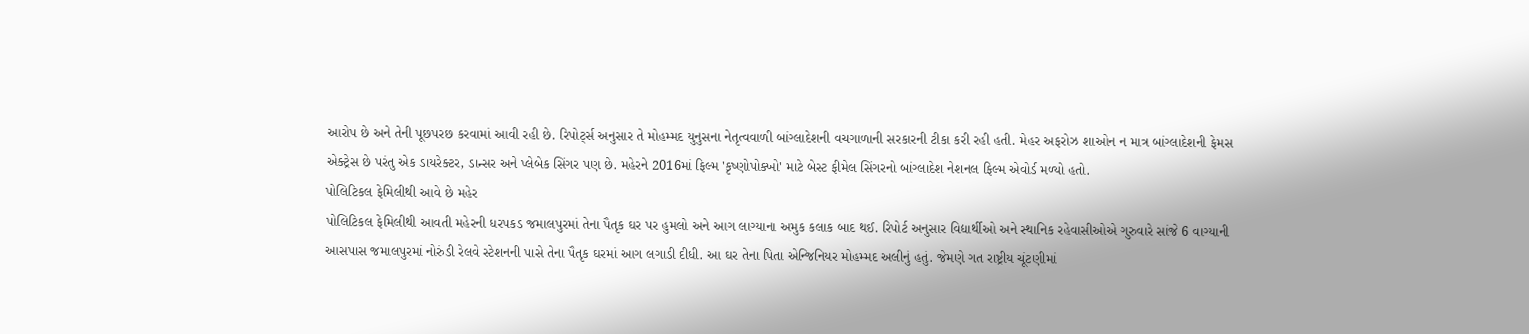આરોપ છે અને તેની પૂછપરછ કરવામાં આવી રહી છે. રિપોર્ટ્સ અનુસાર તે મોહમ્મદ યુનુસના નેતૃત્વવાળી બાંગ્લાદેશની વચગાળાની સરકારની ટીકા કરી રહી હતી. મેહર અફરોઝ શાઓન ન માત્ર બાંગ્લાદેશની ફેમસ એક્ટ્રેસ છે પરંતુ એક ડાયરેક્ટર, ડાન્સર અને પ્લેબેક સિંગર પણ છે. મહેરને 2016માં ફિલ્મ 'કૃષ્ણોપોક્ખો' માટે બેસ્ટ ફીમેલ સિંગરનો બાંગ્લાદેશ નેશનલ ફિલ્મ એવોર્ડ મળ્યો હતો.
પોલિટિકલ ફેમિલીથી આવે છે મહેર
પોલિટિકલ ફેમિલીથી આવતી મહેરની ધરપકડ જમાલપુરમાં તેના પૈતૃક ઘર પર હુમલો અને આગ લાગ્યાના અમુક કલાક બાદ થઈ. રિપોર્ટ અનુસાર વિદ્યાર્થીઓ અને સ્થાનિક રહેવાસીઓએ ગુરુવારે સાંજે 6 વાગ્યાની આસપાસ જમાલપુરમાં નોરુંડી રેલવે સ્ટેશનની પાસે તેના પૈતૃક ઘરમાં આગ લગાડી દીધી. આ ઘર તેના પિતા એન્જિનિયર મોહમ્મદ અલીનું હતું. જેમણે ગત રાષ્ટ્રીય ચૂંટણીમાં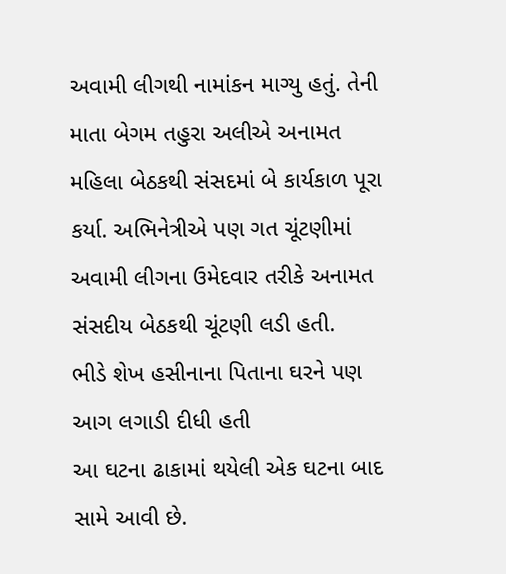અવામી લીગથી નામાંકન માગ્યુ હતું. તેની માતા બેગમ તહુરા અલીએ અનામત મહિલા બેઠકથી સંસદમાં બે કાર્યકાળ પૂરા કર્યા. અભિનેત્રીએ પણ ગત ચૂંટણીમાં અવામી લીગના ઉમેદવાર તરીકે અનામત સંસદીય બેઠકથી ચૂંટણી લડી હતી.
ભીડે શેખ હસીનાના પિતાના ઘરને પણ આગ લગાડી દીધી હતી
આ ઘટના ઢાકામાં થયેલી એક ઘટના બાદ સામે આવી છે.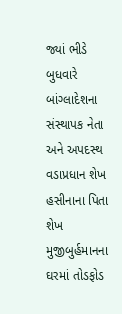જ્યાં ભીડે બુધવારે બાંગ્લાદેશના સંસ્થાપક નેતા અને અપદસ્થ વડાપ્રધાન શેખ હસીનાના પિતા શેખ મુજીબુર્હમાનના ઘરમાં તોડફોડ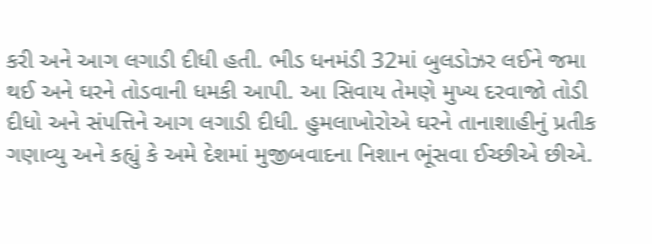કરી અને આગ લગાડી દીધી હતી. ભીડ ધનમંડી 32માં બુલડોઝર લઈને જમા થઈ અને ઘરને તોડવાની ધમકી આપી. આ સિવાય તેમણે મુખ્ય દરવાજો તોડી દીધો અને સંપત્તિને આગ લગાડી દીધી. હુમલાખોરોએ ઘરને તાનાશાહીનું પ્રતીક ગણાવ્યુ અને કહ્યું કે અમે દેશમાં મુજીબવાદના નિશાન ભૂંસવા ઈચ્છીએ છીએ.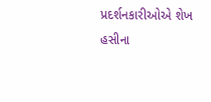પ્રદર્શનકારીઓએ શેખ હસીના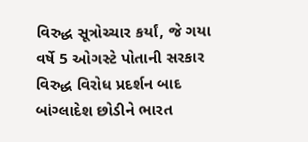વિરુદ્ધ સૂત્રોચ્ચાર કર્યાં, જે ગયા વર્ષે 5 ઓગસ્ટે પોતાની સરકાર વિરુદ્ધ વિરોધ પ્રદર્શન બાદ બાંગ્લાદેશ છોડીને ભારત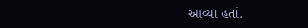આવ્યા હતાં.